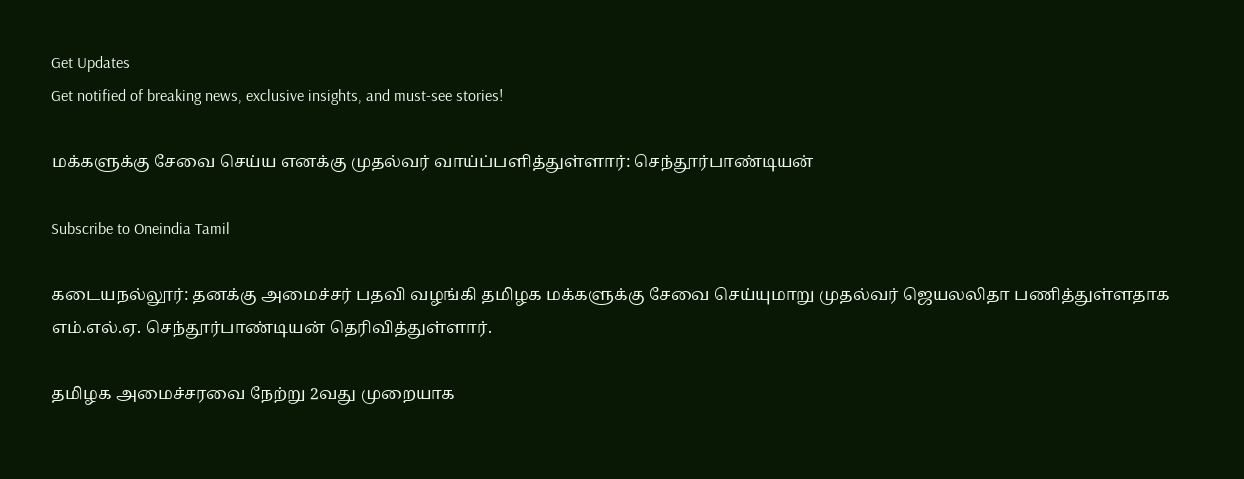Get Updates
Get notified of breaking news, exclusive insights, and must-see stories!

மக்களுக்கு சேவை செய்ய எனக்கு முதல்வர் வாய்ப்பளித்துள்ளார்: செந்தூர்பாண்டியன்

Subscribe to Oneindia Tamil

கடையநல்லூர்: தனக்கு அமைச்சர் பதவி வழங்கி தமிழக மக்களுக்கு சேவை செய்யுமாறு முதல்வர் ஜெயலலிதா பணித்துள்ளதாக எம்.எல்.ஏ. செந்தூர்பாண்டியன் தெரிவித்துள்ளார்.

தமிழக அமைச்சரவை நேற்று 2வது முறையாக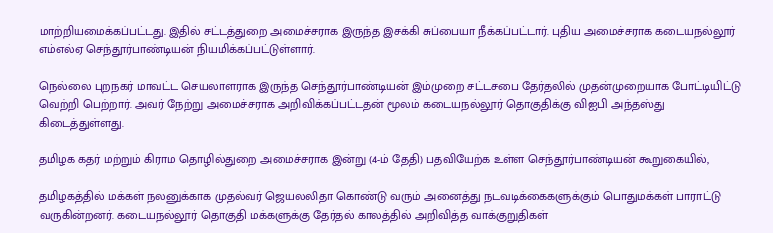மாற்றியமைக்கப்பட்டது. இதில் சட்டத்துறை அமைச்சராக இருந்த இசக்கி சுப்பையா நீக்கப்பட்டார். புதிய அமைச்சராக கடையநல்லூர் எம்எல்ஏ செந்தூர்பாண்டியன் நியமிக்கப்பட்டுள்ளார்.

நெல்லை புறநகர் மாவட்ட செயலாளராக இருந்த செந்தூர்பாண்டியன் இம்முறை சட்டசபை தேர்தலில் முதன்முறையாக போட்டியிட்டு வெற்றி பெற்றார். அவர் நேற்று அமைச்சராக அறிவிக்கப்பட்டதன் மூலம் கடையநல்லூர் தொகுதிக்கு விஐபி அந்தஸ்து கிடைத்துள்ளது.

தமிழக கதர் மற்றும் கிராம தொழில்துறை அமைச்சராக இன்று (4-ம் தேதி) பதவியேற்க உள்ள செந்தூர்பாண்டியன் கூறுகையில்,

தமிழகத்தில் மக்கள் நலனுக்காக முதல்வர் ஜெயலலிதா கொண்டு வரும் அனைத்து நடவடிக்கைகளுக்கும் பொதுமக்கள் பாராட்டு வருகின்றனர். கடையநல்லூர் தொகுதி மக்களுக்கு தேர்தல் காலத்தில் அறிவித்த வாக்குறுதிகள்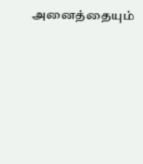அனைத்தையும்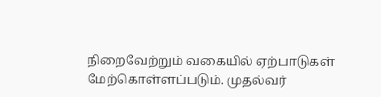நிறைவேற்றும் வகையில் ஏற்பாடுகள் மேற்கொள்ளப்படும். முதல்வர்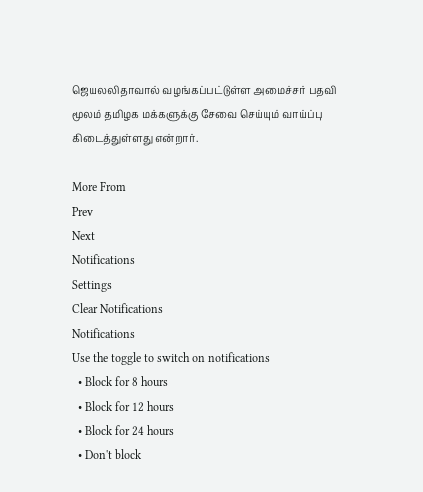ஜெயலலிதாவால் வழங்கப்பட்டுள்ள அமைச்சர் பதவி மூலம் தமிழக மக்களுக்கு சேவை செய்யும் வாய்ப்பு கிடைத்துள்ளது என்றார்.

More From
Prev
Next
Notifications
Settings
Clear Notifications
Notifications
Use the toggle to switch on notifications
  • Block for 8 hours
  • Block for 12 hours
  • Block for 24 hours
  • Don't block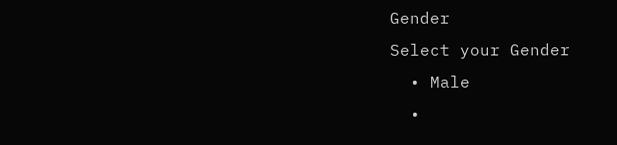Gender
Select your Gender
  • Male
  •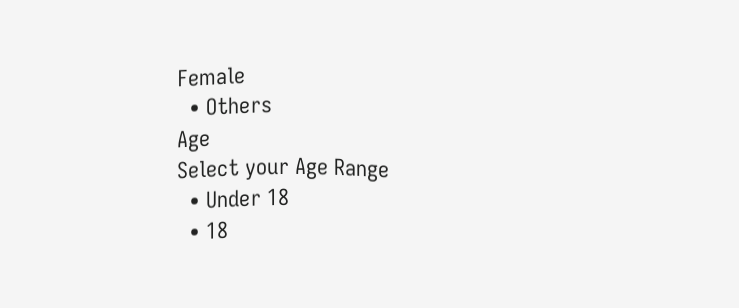Female
  • Others
Age
Select your Age Range
  • Under 18
  • 18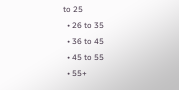to 25
  • 26 to 35
  • 36 to 45
  • 45 to 55
  • 55+